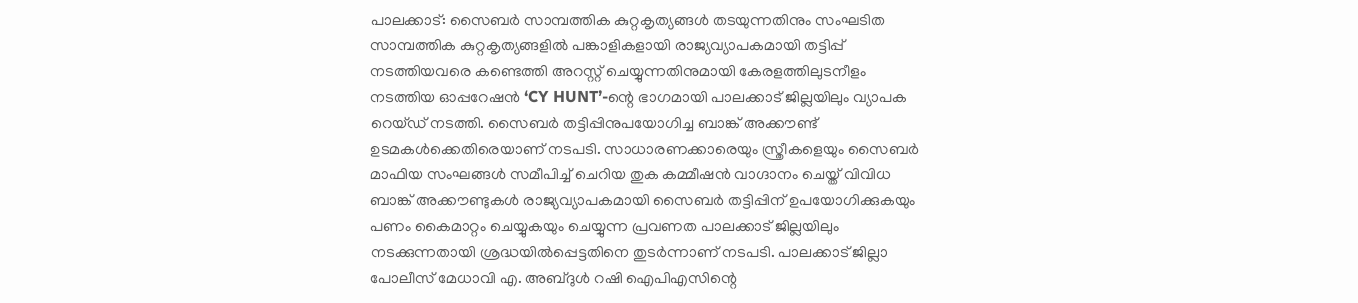പാലക്കാട്: സൈബർ സാമ്പത്തിക കുറ്റകൃത്യങ്ങൾ തടയുന്നതിനും സംഘടിത സാമ്പത്തിക കുറ്റകൃത്യങ്ങളിൽ പങ്കാളികളായി രാജ്യവ്യാപകമായി തട്ടിപ്പ് നടത്തിയവരെ കണ്ടെത്തി അറസ്റ്റ് ചെയ്യുന്നതിനുമായി കേരളത്തിലുടനീളം നടത്തിയ ഓപ്പറേഷൻ ‘CY HUNT’-ന്റെ ഭാഗമായി പാലക്കാട് ജില്ലയിലും വ്യാപക റെയ്ഡ് നടത്തി. സൈബർ തട്ടിപ്പിനുപയോഗിച്ച ബാങ്ക് അക്കൗണ്ട് ഉടമകൾക്കെതിരെയാണ് നടപടി. സാധാരണക്കാരെയും സ്ത്രീകളെയും സൈബർ മാഫിയ സംഘങ്ങൾ സമീപിച്ച് ചെറിയ തുക കമ്മീഷൻ വാഗ്ദാനം ചെയ്ത് വിവിധ ബാങ്ക് അക്കൗണ്ടുകൾ രാജ്യവ്യാപകമായി സൈബർ തട്ടിപ്പിന് ഉപയോഗിക്കുകയും പണം കൈമാറ്റം ചെയ്യുകയും ചെയ്യുന്ന പ്രവണത പാലക്കാട് ജില്ലയിലും നടക്കുന്നതായി ശ്രദ്ധയിൽപ്പെട്ടതിനെ തുടർന്നാണ് നടപടി. പാലക്കാട് ജില്ലാ പോലീസ് മേധാവി എ. അബ്ദുൾ റഷി ഐപിഎസിന്റെ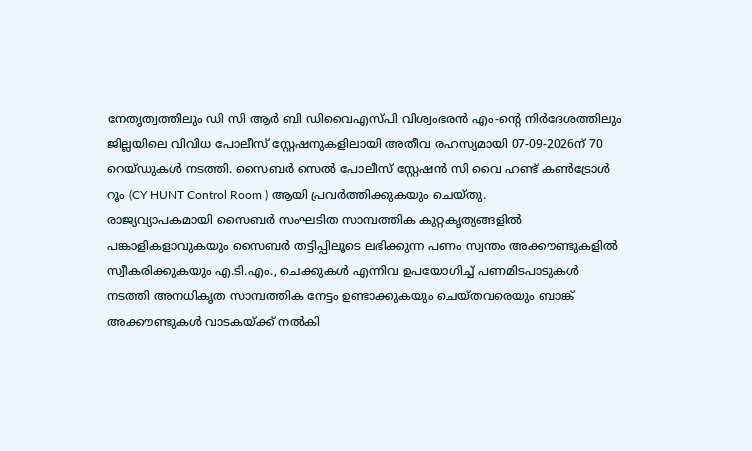നേതൃത്വത്തിലും ഡി സി ആർ ബി ഡിവൈഎസ്പി വിശ്വംഭരൻ എം-ന്റെ നിർദേശത്തിലും ജില്ലയിലെ വിവിധ പോലീസ് സ്റ്റേഷനുകളിലായി അതീവ രഹസ്യമായി 07-09-2026ന് 70 റെയ്ഡുകൾ നടത്തി. സൈബർ സെൽ പോലീസ് സ്റ്റേഷൻ സി വൈ ഹണ്ട് കൺട്രോൾ റൂം (CY HUNT Control Room ) ആയി പ്രവർത്തിക്കുകയും ചെയ്തു.
രാജ്യവ്യാപകമായി സൈബർ സംഘടിത സാമ്പത്തിക കുറ്റകൃത്യങ്ങളിൽ പങ്കാളികളാവുകയും സൈബർ തട്ടിപ്പിലൂടെ ലഭിക്കുന്ന പണം സ്വന്തം അക്കൗണ്ടുകളിൽ സ്വീകരിക്കുകയും എ.ടി.എം., ചെക്കുകൾ എന്നിവ ഉപയോഗിച്ച് പണമിടപാടുകൾ നടത്തി അനധികൃത സാമ്പത്തിക നേട്ടം ഉണ്ടാക്കുകയും ചെയ്തവരെയും ബാങ്ക് അക്കൗണ്ടുകൾ വാടകയ്ക്ക് നൽകി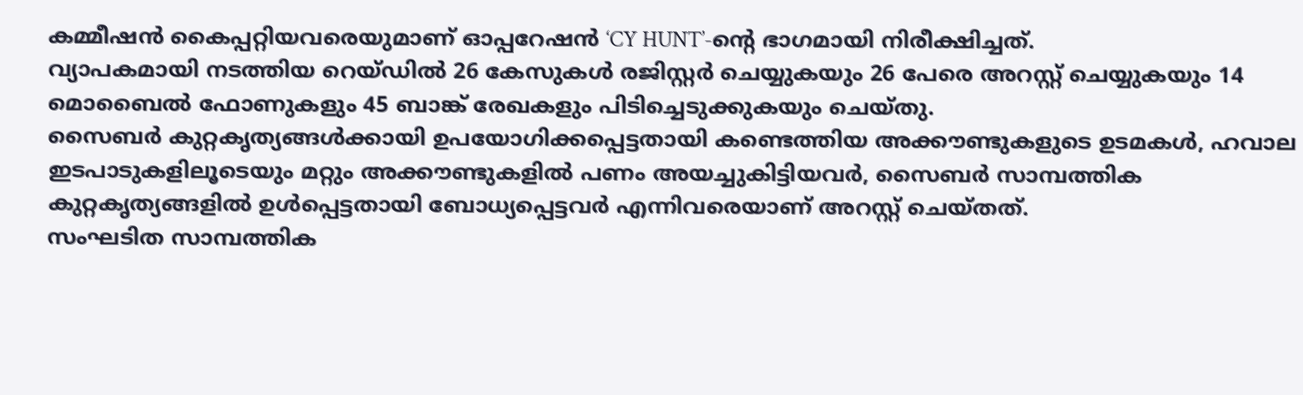കമ്മീഷൻ കൈപ്പറ്റിയവരെയുമാണ് ഓപ്പറേഷൻ ‘CY HUNT’-ന്റെ ഭാഗമായി നിരീക്ഷിച്ചത്.
വ്യാപകമായി നടത്തിയ റെയ്ഡിൽ 26 കേസുകൾ രജിസ്റ്റർ ചെയ്യുകയും 26 പേരെ അറസ്റ്റ് ചെയ്യുകയും 14 മൊബൈൽ ഫോണുകളും 45 ബാങ്ക് രേഖകളും പിടിച്ചെടുക്കുകയും ചെയ്തു.
സൈബർ കുറ്റകൃത്യങ്ങൾക്കായി ഉപയോഗിക്കപ്പെട്ടതായി കണ്ടെത്തിയ അക്കൗണ്ടുകളുടെ ഉടമകൾ, ഹവാല ഇടപാടുകളിലൂടെയും മറ്റും അക്കൗണ്ടുകളിൽ പണം അയച്ചുകിട്ടിയവർ, സൈബർ സാമ്പത്തിക കുറ്റകൃത്യങ്ങളിൽ ഉൾപ്പെട്ടതായി ബോധ്യപ്പെട്ടവർ എന്നിവരെയാണ് അറസ്റ്റ് ചെയ്തത്.
സംഘടിത സാമ്പത്തിക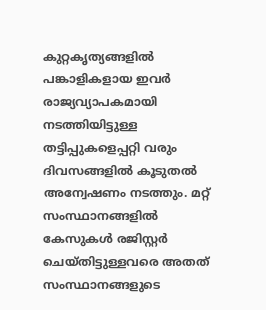കുറ്റകൃത്യങ്ങളിൽ പങ്കാളികളായ ഇവർ രാജ്യവ്യാപകമായി നടത്തിയിട്ടുള്ള തട്ടിപ്പുകളെപ്പറ്റി വരും ദിവസങ്ങളിൽ കൂടുതൽ അന്വേഷണം നടത്തും. മറ്റ് സംസ്ഥാനങ്ങളിൽ കേസുകൾ രജിസ്റ്റർ ചെയ്തിട്ടുള്ളവരെ അതത് സംസ്ഥാനങ്ങളുടെ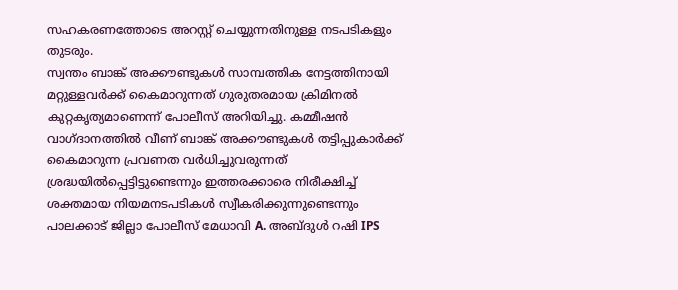സഹകരണത്തോടെ അറസ്റ്റ് ചെയ്യുന്നതിനുള്ള നടപടികളും തുടരും.
സ്വന്തം ബാങ്ക് അക്കൗണ്ടുകൾ സാമ്പത്തിക നേട്ടത്തിനായി മറ്റുള്ളവർക്ക് കൈമാറുന്നത് ഗുരുതരമായ ക്രിമിനൽ കുറ്റകൃത്യമാണെന്ന് പോലീസ് അറിയിച്ചു. കമ്മീഷൻ വാഗ്ദാനത്തിൽ വീണ് ബാങ്ക് അക്കൗണ്ടുകൾ തട്ടിപ്പുകാർക്ക് കൈമാറുന്ന പ്രവണത വർധിച്ചുവരുന്നത് ശ്രദ്ധയിൽപ്പെട്ടിട്ടുണ്ടെന്നും ഇത്തരക്കാരെ നിരീക്ഷിച്ച് ശക്തമായ നിയമനടപടികൾ സ്വീകരിക്കുന്നുണ്ടെന്നും പാലക്കാട് ജില്ലാ പോലീസ് മേധാവി A. അബ്ദുൾ റഷി IPS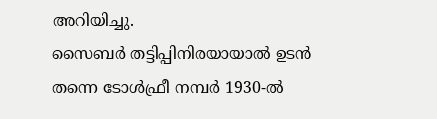അറിയിച്ചു.
സൈബർ തട്ടിപ്പിനിരയായാൽ ഉടൻ തന്നെ ടോൾഫ്രീ നമ്പർ 1930-ൽ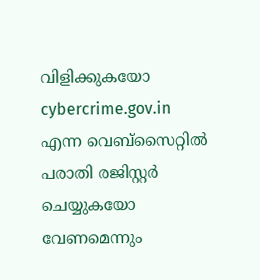വിളിക്കുകയോ cybercrime.gov.in എന്ന വെബ്സൈറ്റിൽ പരാതി രജിസ്റ്റർ ചെയ്യുകയോ വേണമെന്നും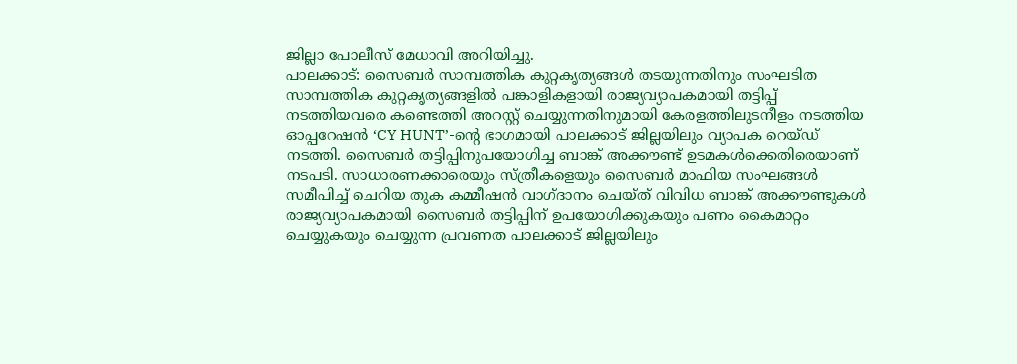ജില്ലാ പോലീസ് മേധാവി അറിയിച്ചു.
പാലക്കാട്: സൈബർ സാമ്പത്തിക കുറ്റകൃത്യങ്ങൾ തടയുന്നതിനും സംഘടിത സാമ്പത്തിക കുറ്റകൃത്യങ്ങളിൽ പങ്കാളികളായി രാജ്യവ്യാപകമായി തട്ടിപ്പ് നടത്തിയവരെ കണ്ടെത്തി അറസ്റ്റ് ചെയ്യുന്നതിനുമായി കേരളത്തിലുടനീളം നടത്തിയ ഓപ്പറേഷൻ ‘CY HUNT’-ന്റെ ഭാഗമായി പാലക്കാട് ജില്ലയിലും വ്യാപക റെയ്ഡ് നടത്തി. സൈബർ തട്ടിപ്പിനുപയോഗിച്ച ബാങ്ക് അക്കൗണ്ട് ഉടമകൾക്കെതിരെയാണ് നടപടി. സാധാരണക്കാരെയും സ്ത്രീകളെയും സൈബർ മാഫിയ സംഘങ്ങൾ സമീപിച്ച് ചെറിയ തുക കമ്മീഷൻ വാഗ്ദാനം ചെയ്ത് വിവിധ ബാങ്ക് അക്കൗണ്ടുകൾ രാജ്യവ്യാപകമായി സൈബർ തട്ടിപ്പിന് ഉപയോഗിക്കുകയും പണം കൈമാറ്റം ചെയ്യുകയും ചെയ്യുന്ന പ്രവണത പാലക്കാട് ജില്ലയിലും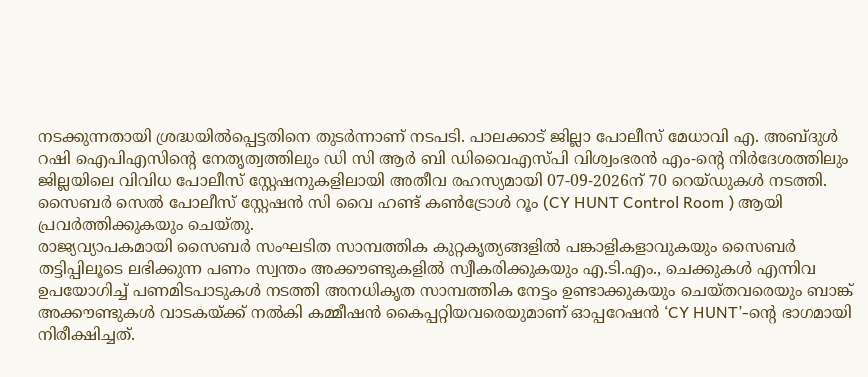നടക്കുന്നതായി ശ്രദ്ധയിൽപ്പെട്ടതിനെ തുടർന്നാണ് നടപടി. പാലക്കാട് ജില്ലാ പോലീസ് മേധാവി എ. അബ്ദുൾ റഷി ഐപിഎസിന്റെ നേതൃത്വത്തിലും ഡി സി ആർ ബി ഡിവൈഎസ്പി വിശ്വംഭരൻ എം-ന്റെ നിർദേശത്തിലും ജില്ലയിലെ വിവിധ പോലീസ് സ്റ്റേഷനുകളിലായി അതീവ രഹസ്യമായി 07-09-2026ന് 70 റെയ്ഡുകൾ നടത്തി. സൈബർ സെൽ പോലീസ് സ്റ്റേഷൻ സി വൈ ഹണ്ട് കൺട്രോൾ റൂം (CY HUNT Control Room ) ആയി പ്രവർത്തിക്കുകയും ചെയ്തു.
രാജ്യവ്യാപകമായി സൈബർ സംഘടിത സാമ്പത്തിക കുറ്റകൃത്യങ്ങളിൽ പങ്കാളികളാവുകയും സൈബർ തട്ടിപ്പിലൂടെ ലഭിക്കുന്ന പണം സ്വന്തം അക്കൗണ്ടുകളിൽ സ്വീകരിക്കുകയും എ.ടി.എം., ചെക്കുകൾ എന്നിവ ഉപയോഗിച്ച് പണമിടപാടുകൾ നടത്തി അനധികൃത സാമ്പത്തിക നേട്ടം ഉണ്ടാക്കുകയും ചെയ്തവരെയും ബാങ്ക് അക്കൗണ്ടുകൾ വാടകയ്ക്ക് നൽകി കമ്മീഷൻ കൈപ്പറ്റിയവരെയുമാണ് ഓപ്പറേഷൻ ‘CY HUNT’-ന്റെ ഭാഗമായി നിരീക്ഷിച്ചത്.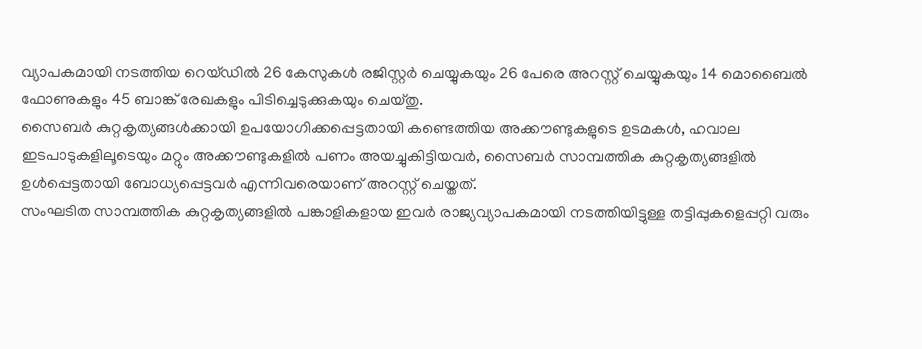വ്യാപകമായി നടത്തിയ റെയ്ഡിൽ 26 കേസുകൾ രജിസ്റ്റർ ചെയ്യുകയും 26 പേരെ അറസ്റ്റ് ചെയ്യുകയും 14 മൊബൈൽ ഫോണുകളും 45 ബാങ്ക് രേഖകളും പിടിച്ചെടുക്കുകയും ചെയ്തു.
സൈബർ കുറ്റകൃത്യങ്ങൾക്കായി ഉപയോഗിക്കപ്പെട്ടതായി കണ്ടെത്തിയ അക്കൗണ്ടുകളുടെ ഉടമകൾ, ഹവാല ഇടപാടുകളിലൂടെയും മറ്റും അക്കൗണ്ടുകളിൽ പണം അയച്ചുകിട്ടിയവർ, സൈബർ സാമ്പത്തിക കുറ്റകൃത്യങ്ങളിൽ ഉൾപ്പെട്ടതായി ബോധ്യപ്പെട്ടവർ എന്നിവരെയാണ് അറസ്റ്റ് ചെയ്തത്.
സംഘടിത സാമ്പത്തിക കുറ്റകൃത്യങ്ങളിൽ പങ്കാളികളായ ഇവർ രാജ്യവ്യാപകമായി നടത്തിയിട്ടുള്ള തട്ടിപ്പുകളെപ്പറ്റി വരും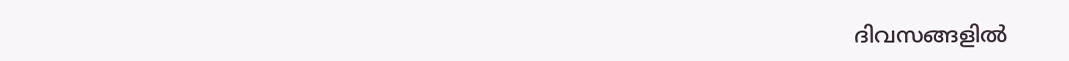ദിവസങ്ങളിൽ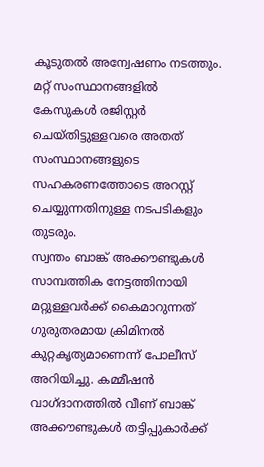കൂടുതൽ അന്വേഷണം നടത്തും. മറ്റ് സംസ്ഥാനങ്ങളിൽ കേസുകൾ രജിസ്റ്റർ ചെയ്തിട്ടുള്ളവരെ അതത് സംസ്ഥാനങ്ങളുടെ സഹകരണത്തോടെ അറസ്റ്റ് ചെയ്യുന്നതിനുള്ള നടപടികളും തുടരും.
സ്വന്തം ബാങ്ക് അക്കൗണ്ടുകൾ സാമ്പത്തിക നേട്ടത്തിനായി മറ്റുള്ളവർക്ക് കൈമാറുന്നത് ഗുരുതരമായ ക്രിമിനൽ കുറ്റകൃത്യമാണെന്ന് പോലീസ് അറിയിച്ചു. കമ്മീഷൻ വാഗ്ദാനത്തിൽ വീണ് ബാങ്ക് അക്കൗണ്ടുകൾ തട്ടിപ്പുകാർക്ക്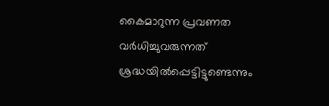കൈമാറുന്ന പ്രവണത വർധിച്ചുവരുന്നത് ശ്രദ്ധയിൽപ്പെട്ടിട്ടുണ്ടെന്നും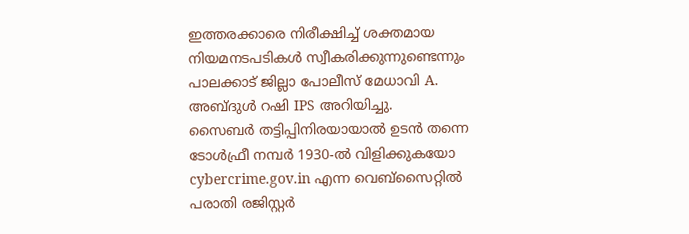ഇത്തരക്കാരെ നിരീക്ഷിച്ച് ശക്തമായ നിയമനടപടികൾ സ്വീകരിക്കുന്നുണ്ടെന്നും പാലക്കാട് ജില്ലാ പോലീസ് മേധാവി A. അബ്ദുൾ റഷി IPS അറിയിച്ചു.
സൈബർ തട്ടിപ്പിനിരയായാൽ ഉടൻ തന്നെ ടോൾഫ്രീ നമ്പർ 1930-ൽ വിളിക്കുകയോ cybercrime.gov.in എന്ന വെബ്സൈറ്റിൽ പരാതി രജിസ്റ്റർ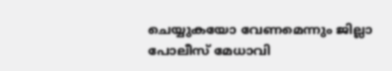ചെയ്യുകയോ വേണമെന്നും ജില്ലാ പോലീസ് മേധാവി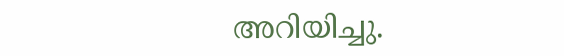അറിയിച്ചു.